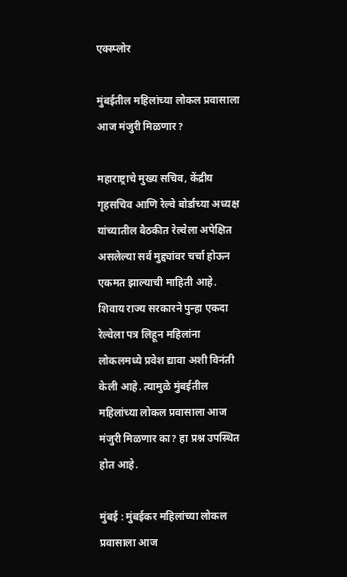एक्स्प्लोर

मुंबईतील महिलांच्या लोकल प्रवासाला आज मंजुरी मिळणार?

महाराष्ट्राचे मुख्य सचिव, केंद्रीय गृहसचिव आणि रेल्वे बोर्डाच्या अध्यक्ष यांच्यातील बैठकीत रेल्वेला अपेक्षित असलेल्या सर्व मुद्द्यांवर चर्चा होऊन एकमत झाल्याची माहिती आहे. शिवाय राज्य सरकारने पुन्हा एकदा रेल्वेला पत्र लिहून महिलांना लोकलमध्ये प्रवेश द्यावा अशी विनंती केली आहे. त्यामुळे मुंबईतील महिलांच्या लोकल प्रवासाला आज मंजुरी मिळणार का? हा प्रश्न उपस्थित होत आहे.

मुंबई : मुंबईकर महिलांच्या लोकल प्रवासाला आज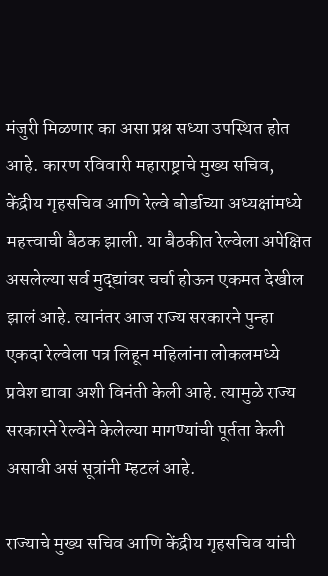मंजुरी मिळणार का असा प्रश्न सध्या उपस्थित होत आहे. कारण रविवारी महाराष्ट्राचे मुख्य सचिव, केंद्रीय गृहसचिव आणि रेल्वे बोर्डाच्या अध्यक्षांमध्ये महत्त्वाची बैठक झाली. या बैठकीत रेल्वेला अपेक्षित असलेल्या सर्व मुद्द्यांवर चर्चा होऊन एकमत देखील झालं आहे. त्यानंतर आज राज्य सरकारने पुन्हा एकदा रेल्वेला पत्र लिहून महिलांना लोकलमध्ये प्रवेश द्यावा अशी विनंती केली आहे. त्यामुळे राज्य सरकारने रेल्वेने केलेल्या मागण्यांची पूर्तता केली असावी असं सूत्रांनी म्हटलं आहे.

राज्याचे मुख्य सचिव आणि केंद्रीय गृहसचिव यांची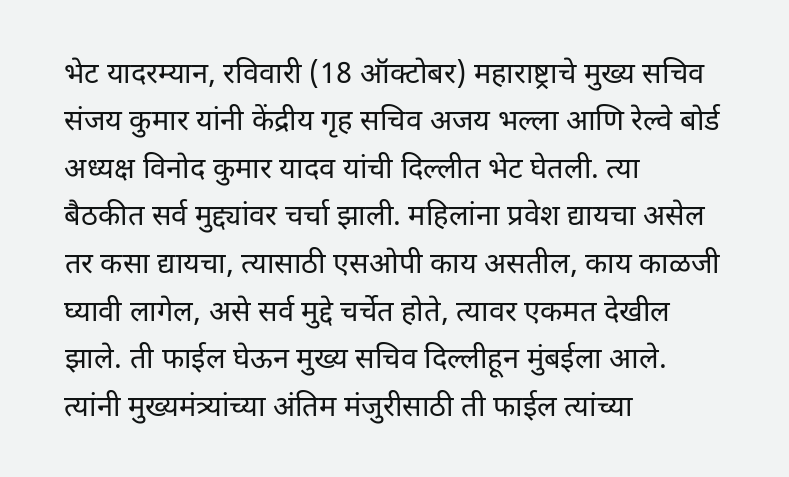भेट यादरम्यान, रविवारी (18 ऑक्टोबर) महाराष्ट्राचे मुख्य सचिव संजय कुमार यांनी केंद्रीय गृह सचिव अजय भल्ला आणि रेल्वे बोर्ड अध्यक्ष विनोद कुमार यादव यांची दिल्लीत भेट घेतली. त्या बैठकीत सर्व मुद्द्यांवर चर्चा झाली. महिलांना प्रवेश द्यायचा असेल तर कसा द्यायचा, त्यासाठी एसओपी काय असतील, काय काळजी घ्यावी लागेल, असे सर्व मुद्दे चर्चेत होते, त्यावर एकमत देखील झाले. ती फाईल घेऊन मुख्य सचिव दिल्लीहून मुंबईला आले. त्यांनी मुख्यमंत्र्यांच्या अंतिम मंजुरीसाठी ती फाईल त्यांच्या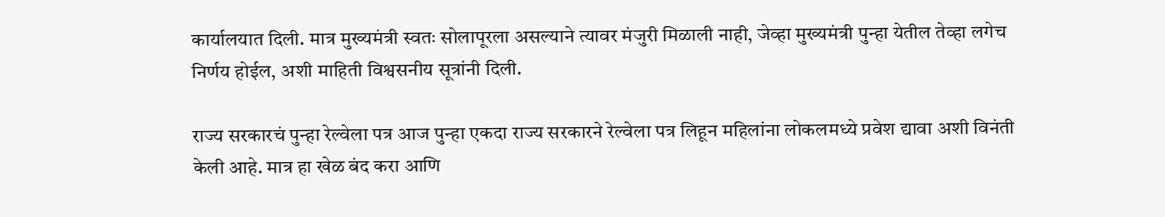कार्यालयात दिली. मात्र मुख्यमंत्री स्वतः सोलापूरला असल्याने त्यावर मंजुरी मिळाली नाही, जेव्हा मुख्यमंत्री पुन्हा येतील तेव्हा लगेच निर्णय होईल, अशी माहिती विश्वसनीय सूत्रांनी दिली.

राज्य सरकारचं पुन्हा रेल्वेला पत्र आज पुन्हा एकदा राज्य सरकारने रेल्वेला पत्र लिहून महिलांना लोकलमध्ये प्रवेश द्यावा अशी विनंती केली आहे. मात्र हा खेळ बंद करा आणि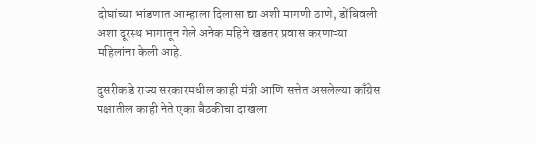दोघांच्या भांडणात आम्हाला दिलासा द्या अशी मागणी ठाणे, डोंबिवली अशा दूरस्थ भागातून गेले अनेक महिने खडतर प्रवास करणाऱ्या महिलांना केली आहे.

दुसरीकडे राज्य सरकारमधील काही मंत्री आणि सत्तेत असलेल्या काँग्रेस पक्षातील काही नेते एका बैठकीचा दाखला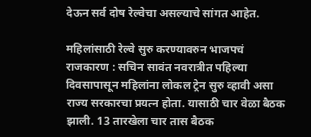देऊन सर्व दोष रेल्वेचा असल्याचे सांगत आहेत.

महिलांसाठी रेल्वे सुरु करण्यावरुन भाजपचं राजकारण : सचिन सावंत नवरात्रीत पहिल्या दिवसापासून महिलांना लोकल ट्रेन सुरु व्हावी असा राज्य सरकारचा प्रयत्न होता. यासाठी चार वेळा बैठक झाली. 13 तारखेला चार तास बैठक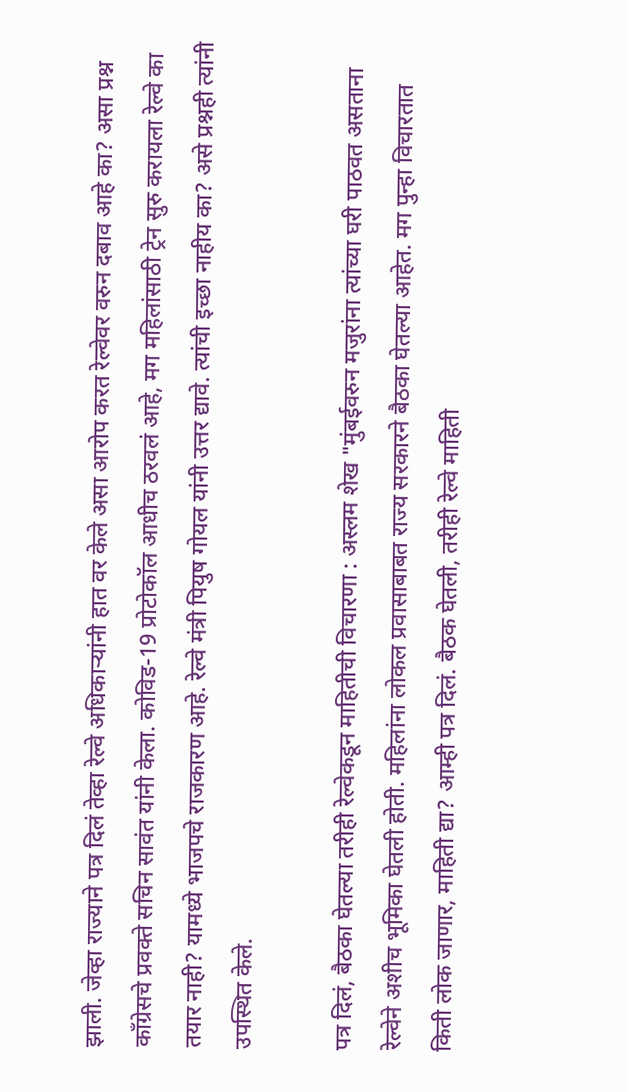झाली. जेव्हा राज्याने पत्र दिलं तेव्हा रेल्वे अधिकाऱ्यांनी हात वर केले असा आरोप करत रेल्वेवर वरुन दबाव आहे का? असा प्रश्न काँग्रेसचे प्रवक्ते सचिन सावंत यांनी केला. कोविड-19 प्रोटोकॉल आधीच ठरवलं आहे, मग महिलांसाठी ट्रेन सुरु करायला रेल्वे का तयार नाही? यामध्ये भाजपचे राजकारण आहे. रेल्वे मंत्री पियुष गोयल यांनी उत्तर द्यावे. त्यांची इच्छा नाहीय का? असे प्रश्नही त्यांनी उपस्थित केले.

पत्र दिलं, बैठका घेतल्या तरीही रेल्वेकडून माहितीची विचारणा : अस्लम शेख "मुंबईवरुन मजुरांना त्यांच्या घरी पाठवत असताना रेल्वेने अशीच भूमिका घेतली होती. महिलांना लोकल प्रवासाबाबत राज्य सरकारने बैठका घेतल्या आहेत. मग पुन्हा विचारतात किती लोक जाणार, माहिती द्या? आम्ही पत्र दिलं. बैठक घेतली, तरीही रेल्वे माहिती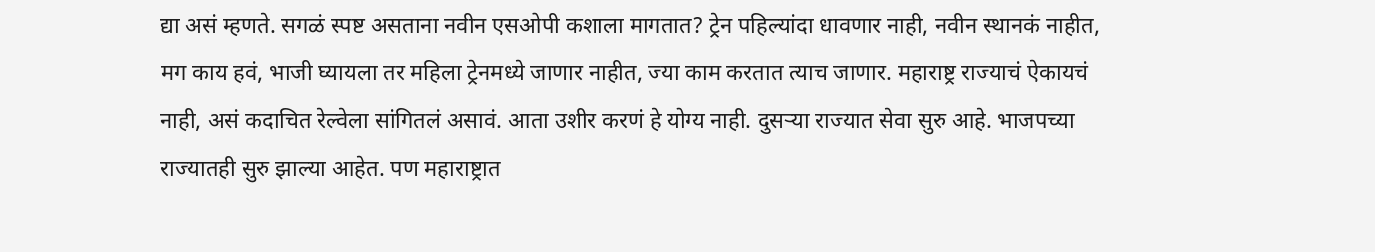द्या असं म्हणते. सगळं स्पष्ट असताना नवीन एसओपी कशाला मागतात? ट्रेन पहिल्यांदा धावणार नाही, नवीन स्थानकं नाहीत, मग काय हवं, भाजी घ्यायला तर महिला ट्रेनमध्ये जाणार नाहीत, ज्या काम करतात त्याच जाणार. महाराष्ट्र राज्याचं ऐकायचं नाही, असं कदाचित रेल्वेला सांगितलं असावं. आता उशीर करणं हे योग्य नाही. दुसऱ्या राज्यात सेवा सुरु आहे. भाजपच्या राज्यातही सुरु झाल्या आहेत. पण महाराष्ट्रात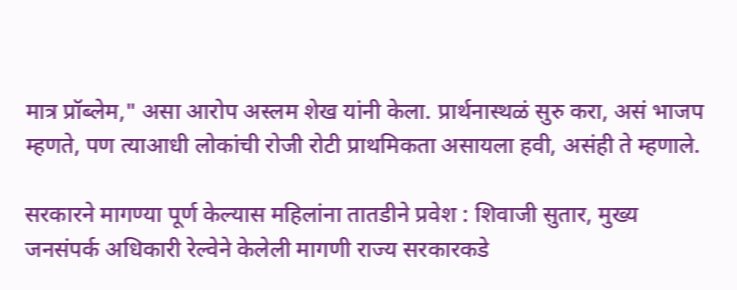मात्र प्रॉब्लेम," असा आरोप अस्लम शेख यांनी केला. प्रार्थनास्थळं सुरु करा, असं भाजप म्हणते, पण त्याआधी लोकांची रोजी रोटी प्राथमिकता असायला हवी, असंही ते म्हणाले.

सरकारने मागण्या पूर्ण केल्यास महिलांना तातडीने प्रवेश : शिवाजी सुतार, मुख्य जनसंपर्क अधिकारी रेल्वेने केलेली मागणी राज्य सरकारकडे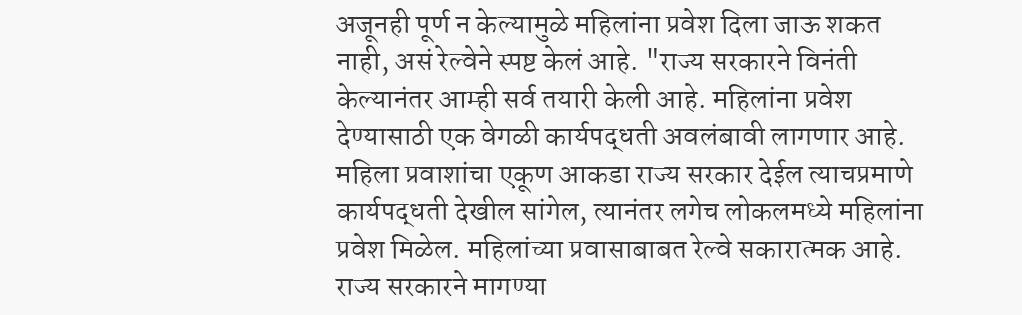अजूनही पूर्ण न केल्यामुळे महिलांना प्रवेश दिला जाऊ शकत नाही, असं रेल्वेने स्पष्ट केलं आहे. "राज्य सरकारने विनंती केल्यानंतर आम्ही सर्व तयारी केली आहे. महिलांना प्रवेश देण्यासाठी एक वेगळी कार्यपद्धती अवलंबावी लागणार आहे. महिला प्रवाशांचा एकूण आकडा राज्य सरकार देईल त्याचप्रमाणे कार्यपद्धती देखील सांगेल, त्यानंतर लगेच लोकलमध्ये महिलांना प्रवेश मिळेल. महिलांच्या प्रवासाबाबत रेल्वे सकारात्मक आहे. राज्य सरकारने मागण्या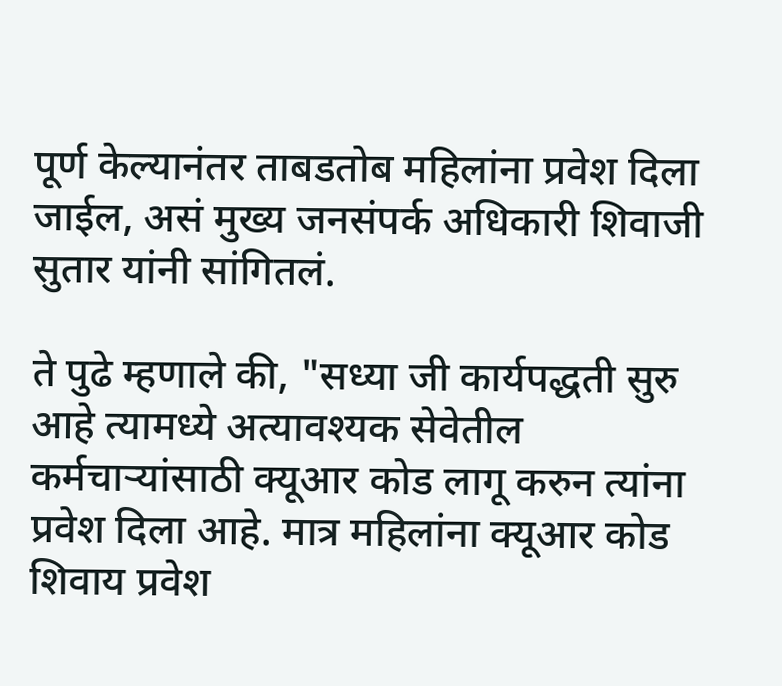पूर्ण केल्यानंतर ताबडतोब महिलांना प्रवेश दिला जाईल, असं मुख्य जनसंपर्क अधिकारी शिवाजी सुतार यांनी सांगितलं.

ते पुढे म्हणाले की, "सध्या जी कार्यपद्धती सुरु आहे त्यामध्ये अत्यावश्यक सेवेतील कर्मचाऱ्यांसाठी क्यूआर कोड लागू करुन त्यांना प्रवेश दिला आहे. मात्र महिलांना क्यूआर कोड शिवाय प्रवेश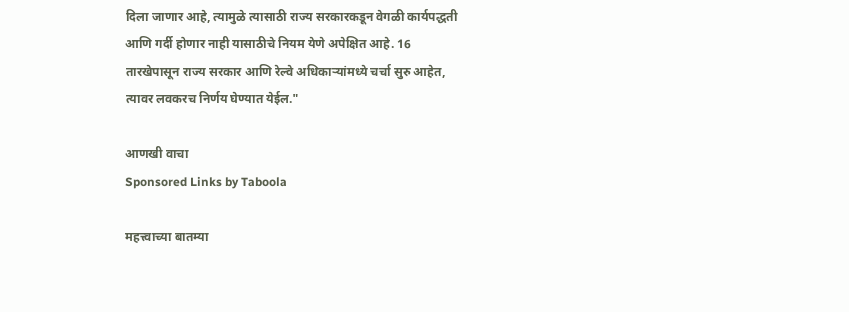दिला जाणार आहे, त्यामुळे त्यासाठी राज्य सरकारकडून वेगळी कार्यपद्धती आणि गर्दी होणार नाही यासाठीचे नियम येणे अपेक्षित आहे. 16 तारखेपासून राज्य सरकार आणि रेल्वे अधिकाऱ्यांमध्ये चर्चा सुरु आहेत, त्यावर लवकरच निर्णय घेण्यात येईल."

आणखी वाचा
Sponsored Links by Taboola

महत्त्वाच्या बातम्या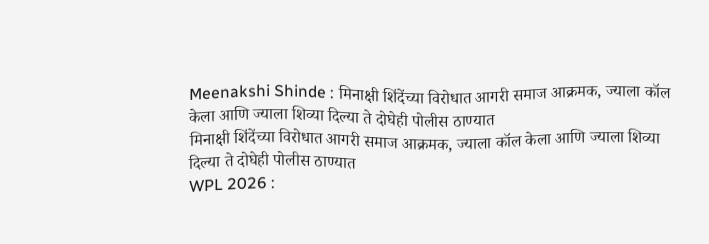Meenakshi Shinde : मिनाक्षी शिंदेंच्या विरोधात आगरी समाज आक्रमक, ज्याला कॉल केला आणि ज्याला शिव्या दिल्या ते दोघेही पोलीस ठाण्यात
मिनाक्षी शिंदेंच्या विरोधात आगरी समाज आक्रमक, ज्याला कॉल केला आणि ज्याला शिव्या दिल्या ते दोघेही पोलीस ठाण्यात
WPL 2026 :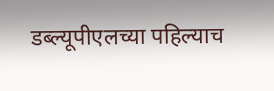डब्ल्यूपीएलच्या पहिल्याच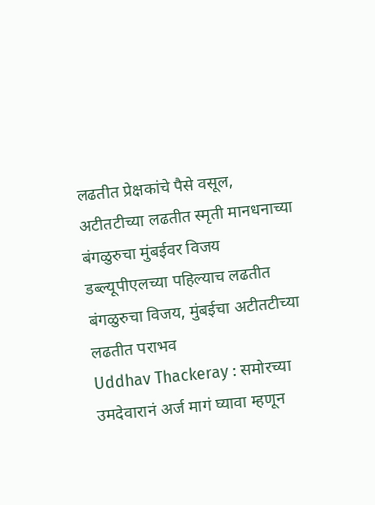लढतीत प्रेक्षकांचे पैसे वसूल, अटीतटीच्या लढतीत स्मृती मानधनाच्या बंगळुरुचा मुंबईवर विजय
डब्ल्यूपीएलच्या पहिल्याच लढतीत बंगळुरुचा विजय, मुंबईचा अटीतटीच्या लढतीत पराभव
Uddhav Thackeray : समोरच्या उमदेवारानं अर्ज मागं घ्यावा म्हणून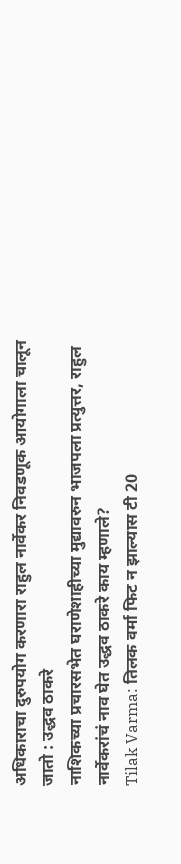अधिकाराचा दुरुपयोग करणारा राहुल नार्वेकर निवडणूक आयोगाला चालून जातो : उद्धव ठाकरे
नाशिकच्या प्रचारसभेत घराणेशाहीच्या मुद्यावरुन भाजपला प्रत्युत्तर, राहुल नार्वेकरांचं नाव घेत उद्धव ठाकरे काय म्हणाले?
Tilak Varma: तिलक वर्मा फिट न झाल्यास टी 20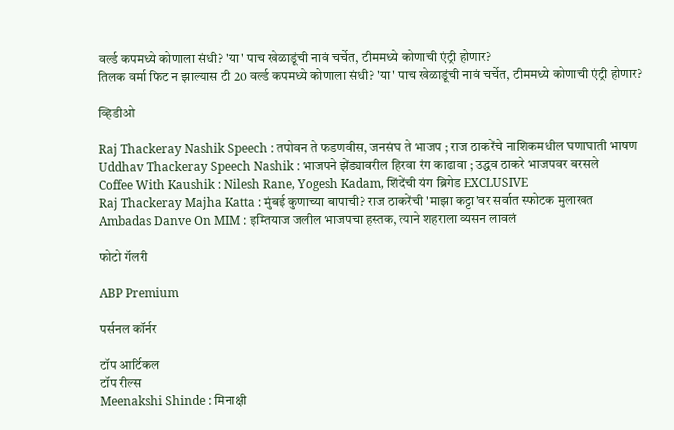वर्ल्ड कपमध्ये कोणाला संधी? 'या' पाच खेळाडूंची नावं चर्चेत, टीममध्ये कोणाची एंट्री होणार?
तिलक वर्मा फिट न झाल्यास टी 20 वर्ल्ड कपमध्ये कोणाला संधी? 'या' पाच खेळाडूंची नावं चर्चेत, टीममध्ये कोणाची एंट्री होणार?

व्हिडीओ

Raj Thackeray Nashik Speech : तपोवन ते फडणवीस, जनसंघ ते भाजप ; राज ठाकरेंचे नाशिकमधील घणाघाती भाषण
Uddhav Thackeray Speech Nashik : भाजपने झेंड्यावरील हिरवा रंग काढावा ; उद्धव ठाकरे भाजपवर बरसले
Coffee With Kaushik : Nilesh Rane, Yogesh Kadam, शिंदेंची यंग ब्रिगेड EXCLUSIVE
Raj Thackeray Majha Katta : मुंबई कुणाच्या बापाची? राज ठाकरेंची 'माझा कट्टा'वर सर्वात स्फोटक मुलाखत
Ambadas Danve On MIM : इम्तियाज जलील भाजपचा हस्तक, त्याने शहराला व्यसन लावलं

फोटो गॅलरी

ABP Premium

पर्सनल कॉर्नर

टॉप आर्टिकल
टॉप रील्स
Meenakshi Shinde : मिनाक्षी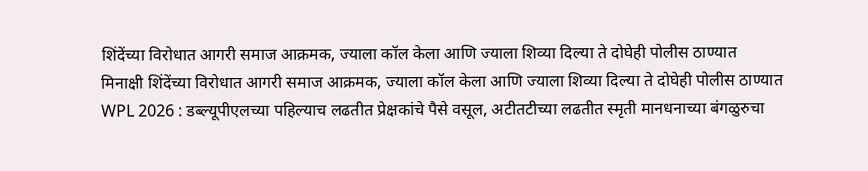शिंदेंच्या विरोधात आगरी समाज आक्रमक, ज्याला कॉल केला आणि ज्याला शिव्या दिल्या ते दोघेही पोलीस ठाण्यात
मिनाक्षी शिंदेंच्या विरोधात आगरी समाज आक्रमक, ज्याला कॉल केला आणि ज्याला शिव्या दिल्या ते दोघेही पोलीस ठाण्यात
WPL 2026 : डब्ल्यूपीएलच्या पहिल्याच लढतीत प्रेक्षकांचे पैसे वसूल, अटीतटीच्या लढतीत स्मृती मानधनाच्या बंगळुरुचा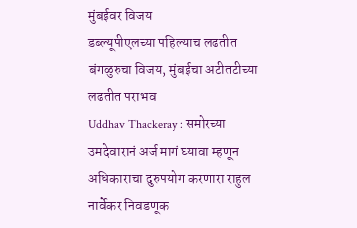मुंबईवर विजय
डब्ल्यूपीएलच्या पहिल्याच लढतीत बंगळुरुचा विजय, मुंबईचा अटीतटीच्या लढतीत पराभव
Uddhav Thackeray : समोरच्या उमदेवारानं अर्ज मागं घ्यावा म्हणून अधिकाराचा दुरुपयोग करणारा राहुल नार्वेकर निवडणूक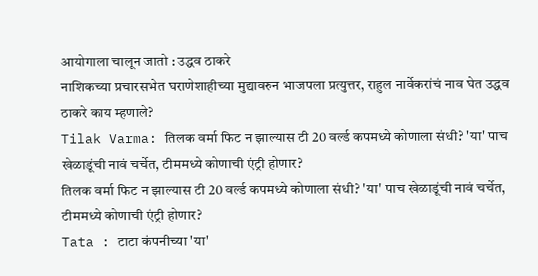आयोगाला चालून जातो : उद्धव ठाकरे
नाशिकच्या प्रचारसभेत घराणेशाहीच्या मुद्यावरुन भाजपला प्रत्युत्तर, राहुल नार्वेकरांचं नाव घेत उद्धव ठाकरे काय म्हणाले?
Tilak Varma: तिलक वर्मा फिट न झाल्यास टी 20 वर्ल्ड कपमध्ये कोणाला संधी? 'या' पाच खेळाडूंची नावं चर्चेत, टीममध्ये कोणाची एंट्री होणार?
तिलक वर्मा फिट न झाल्यास टी 20 वर्ल्ड कपमध्ये कोणाला संधी? 'या' पाच खेळाडूंची नावं चर्चेत, टीममध्ये कोणाची एंट्री होणार?
Tata : टाटा कंपनीच्या 'या'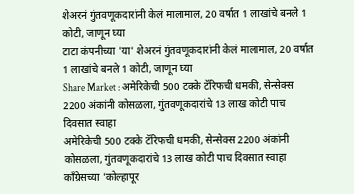शेअरनं गुंतवणूकदारांनी केलं मालामाल, 20 वर्षात 1 लाखांचे बनले 1 कोटी, जाणून घ्या
टाटा कंपनीच्या 'या' शेअरनं गुंतवणूकदारांनी केलं मालामाल, 20 वर्षात 1 लाखांचे बनले 1 कोटी, जाणून घ्या
Share Market : अमेरिकेची 500 टक्के टॅरिफची धमकी, सेन्सेक्स 2200 अंकांनी कोसळला, गुंतवणूकदारांचे 13 लाख कोटी पाच दिवसात स्वाहा
अमेरिकेची 500 टक्के टॅरिफची धमकी, सेन्सेक्स 2200 अंकांनी कोसळला, गुंतवणूकदारांचे 13 लाख कोटी पाच दिवसात स्वाहा
काँग्रेसच्या 'कोल्हापूर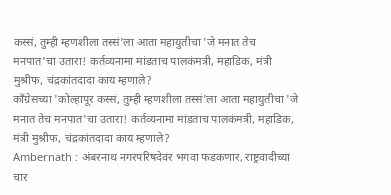कस्सं, तुम्ही म्हणशीला तस्सं'ला आता महायुतीचा 'जे मनात तेच मनपात'चा उतारा! कर्तव्यनामा मांडताच पालकंमत्री, महाडिक, मंत्री मुश्रीफ, चंद्रकांतदादा काय म्हणाले?
काँग्रेसच्या 'कोल्हापूर कस्सं, तुम्ही म्हणशीला तस्सं'ला आता महायुतीचा 'जे मनात तेच मनपात'चा उतारा! कर्तव्यनामा मांडताच पालकंमत्री, महाडिक, मंत्री मुश्रीफ, चंद्रकांतदादा काय म्हणाले?
Ambernath : अंबरनाथ नगरपरिषदेवर भगवा फडकणार, राष्ट्रवादीच्या चार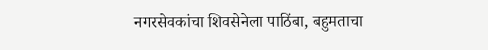नगरसेवकांचा शिवसेनेला पाठिंबा, बहुमताचा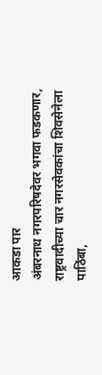आकडा पार
अंबरनाथ नगरपरिषदेवर भगवा फडकणार, राष्ट्रवादीच्या चार नगरसेवकांचा शिवसेनेला पाठिंबा,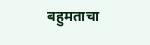बहुमताचा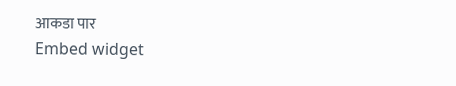आकडा पार
Embed widget